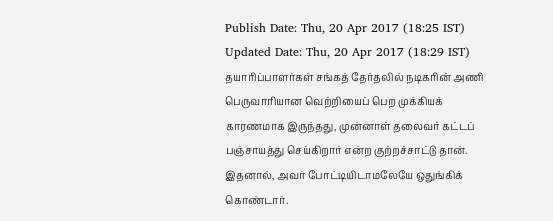Publish Date: Thu, 20 Apr 2017 (18:25 IST)
Updated Date: Thu, 20 Apr 2017 (18:29 IST)
தயாரிப்பாளர்கள் சங்கத் தேர்தலில் நடிகரின் அணி பெருவாரியான வெற்றியைப் பெற முக்கியக் காரணமாக இருந்தது, முன்னாள் தலைவர் கட்டப் பஞ்சாயத்து செய்கிறார் என்ற குற்றச்சாட்டு தான். இதனால், அவர் போட்டியிடாமலேயே ஒதுங்கிக் கொண்டார்.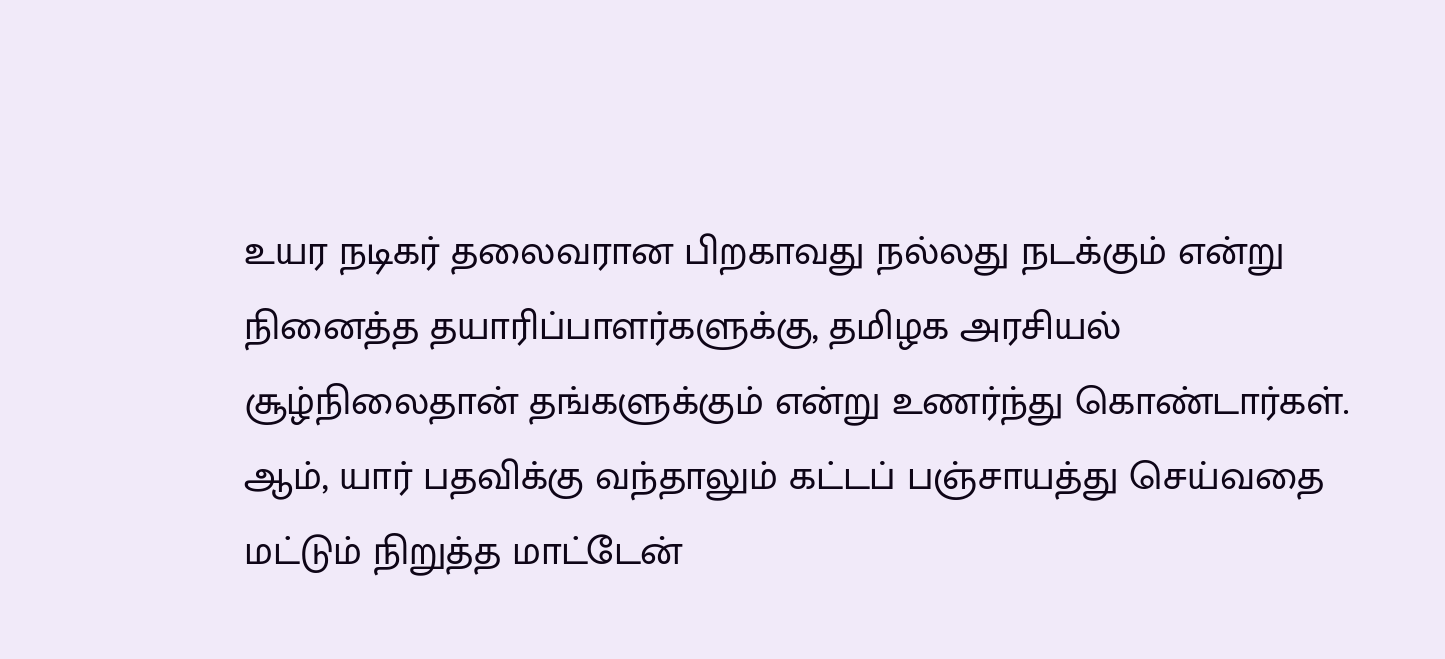உயர நடிகர் தலைவரான பிறகாவது நல்லது நடக்கும் என்று நினைத்த தயாரிப்பாளர்களுக்கு, தமிழக அரசியல் சூழ்நிலைதான் தங்களுக்கும் என்று உணர்ந்து கொண்டார்கள்.
ஆம், யார் பதவிக்கு வந்தாலும் கட்டப் பஞ்சாயத்து செய்வதை மட்டும் நிறுத்த மாட்டேன்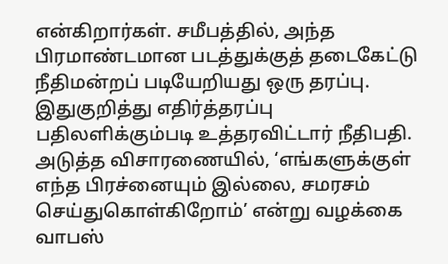என்கிறார்கள். சமீபத்தில், அந்த பிரமாண்டமான படத்துக்குத் தடைகேட்டு நீதிமன்றப் படியேறியது ஒரு தரப்பு. இதுகுறித்து எதிர்த்தரப்பு பதிலளிக்கும்படி உத்தரவிட்டார் நீதிபதி. அடுத்த விசாரணையில், ‘எங்களுக்குள் எந்த பிரச்னையும் இல்லை, சமரசம் செய்துகொள்கிறோம்’ என்று வழக்கை வாபஸ்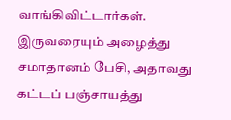வாங்கிவிட்டார்கள்.
இருவரையும் அழைத்து சமாதானம் பேசி, அதாவது கட்டப் பஞ்சாயத்து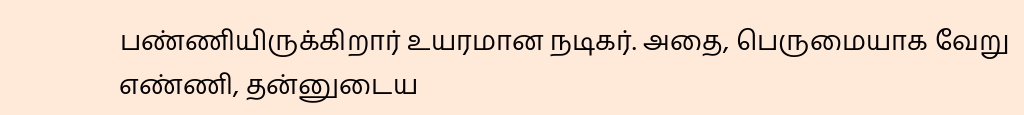பண்ணியிருக்கிறார் உயரமான நடிகர். அதை, பெருமையாக வேறு எண்ணி, தன்னுடைய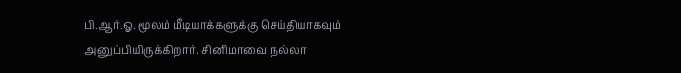பி.ஆர்.ஓ. மூலம் மீடியாக்களுக்கு செய்தியாகவும் அனுப்பியிருக்கிறார். சினிமாவை நல்லா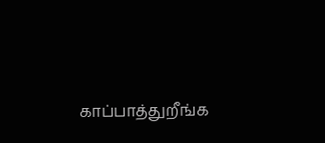காப்பாத்துறீங்க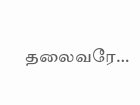தலைவரே…